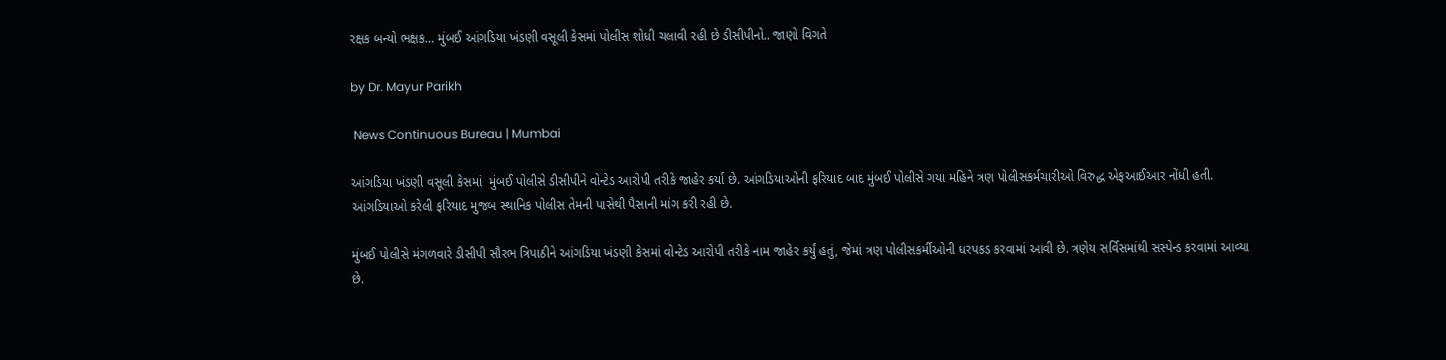રક્ષક બન્યો ભક્ષક… મુંબઈ આંગડિયા ખંડણી વસૂલી કેસમાં પોલીસ શોધી ચલાવી રહી છે ડીસીપીનો.. જાણો વિગતે

by Dr. Mayur Parikh

 News Continuous Bureau | Mumbai

આંગડિયા ખંડણી વસૂલી કેસમાં  મુંબઈ પોલીસે ડીસીપીને વોન્ટેડ આરોપી તરીકે જાહેર કર્યા છે. આંગડિયાઓની ફરિયાદ બાદ મુંબઈ પોલીસે ગયા મહિને ત્રણ પોલીસકર્મચારીઓ વિરુદ્ધ એફઆઈઆર નોંધી હતી. આંગડિયાઓ કરેલી ફરિયાદ મુજબ સ્થાનિક પોલીસ તેમની પાસેથી પૈસાની માંગ કરી રહી છે.

મુંબઈ પોલીસે મંગળવારે ડીસીપી સૌરભ ત્રિપાઠીને આંગડિયા ખંડણી કેસમાં વોન્ટેડ આરોપી તરીકે નામ જાહેર કર્યું હતું, જેમાં ત્રણ પોલીસકર્મીઓની ધરપકડ કરવામાં આવી છે. ત્રણેય સર્વિસમાંથી સસ્પેન્ડ કરવામાં આવ્યા છે.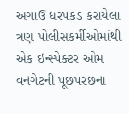અગાઉ ધરપકડ કરાયેલા ત્રણ પોલીસકર્મીઓમાંથી એક ઇન્સ્પેક્ટર ઓમ વનગેટની પૂછપરછના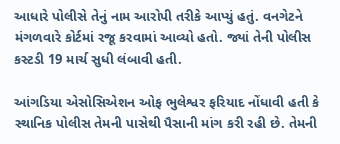આધારે પોલીસે તેનું નામ આરોપી તરીકે આપ્યું હતું. વનગેટને મંગળવારે કોર્ટમાં રજૂ કરવામાં આવ્યો હતો. જ્યાં તેની પોલીસ કસ્ટડી 19 માર્ચ સુધી લંબાવી હતી.

આંગડિયા એસોસિએશન ઓફ ભુલેશ્વર ફરિયાદ નોંધાવી હતી કે સ્થાનિક પોલીસ તેમની પાસેથી પૈસાની માંગ કરી રહી છે. તેમની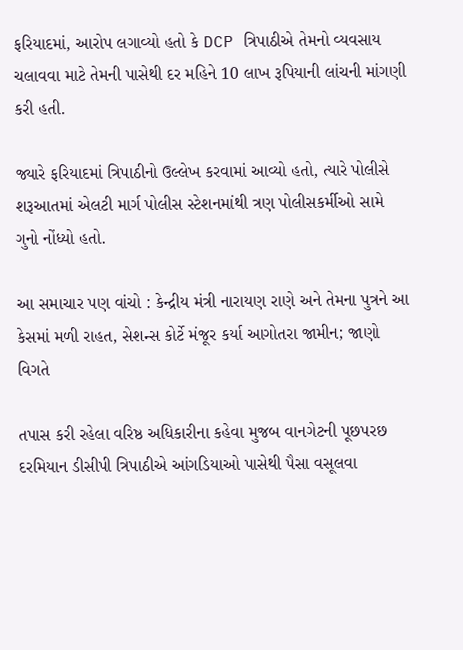ફરિયાદમાં, આરોપ લગાવ્યો હતો કે DCP ત્રિપાઠીએ તેમનો વ્યવસાય ચલાવવા માટે તેમની પાસેથી દર મહિને 10 લાખ રૂપિયાની લાંચની માંગણી કરી હતી.

જ્યારે ફરિયાદમાં ત્રિપાઠીનો ઉલ્લેખ કરવામાં આવ્યો હતો, ત્યારે પોલીસે શરૂઆતમાં એલટી માર્ગ પોલીસ સ્ટેશનમાંથી ત્રણ પોલીસકર્મીઓ સામે ગુનો નોંધ્યો હતો.

આ સમાચાર પણ વાંચો : કેન્દ્રીય મંત્રી નારાયણ રાણે અને તેમના પુત્રને આ કેસમાં મળી રાહત, સેશન્સ કોર્ટે મંજૂર કર્યા આગોતરા જામીન; જાણો વિગતે

તપાસ કરી રહેલા વરિષ્ઠ અધિકારીના કહેવા મુજબ વાનગેટની પૂછપરછ દરમિયાન ડીસીપી ત્રિપાઠીએ આંગડિયાઓ પાસેથી પૈસા વસૂલવા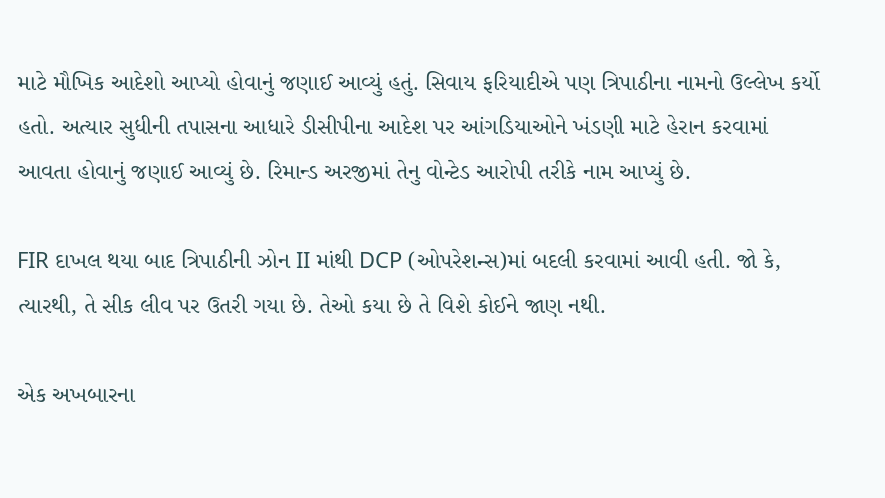માટે મૌખિક આદેશો આપ્યો હોવાનું જણાઈ આવ્યું હતું. સિવાય ફરિયાદીએ પણ ત્રિપાઠીના નામનો ઉલ્લેખ કર્યો હતો. અત્યાર સુધીની તપાસના આધારે ડીસીપીના આદેશ પર આંગડિયાઓને ખંડણી માટે હેરાન કરવામાં આવતા હોવાનું જણાઈ આવ્યું છે. રિમાન્ડ અરજીમાં તેનુ વોન્ટેડ આરોપી તરીકે નામ આપ્યું છે.

FIR દાખલ થયા બાદ ત્રિપાઠીની ઝોન II માંથી DCP (ઓપરેશન્સ)માં બદલી કરવામાં આવી હતી. જો કે, ત્યારથી, તે સીક લીવ પર ઉતરી ગયા છે. તેઓ કયા છે તે વિશે કોઈને જાણ નથી.

એક અખબારના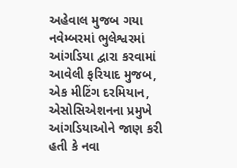અહેવાલ મુજબ ગયા નવેમ્બરમાં ભુલેશ્વરમાં આંગડિયા દ્વારા કરવામાં આવેલી ફરિયાદ મુજબ, એક મીટિંગ દરમિયાન, એસોસિએશનના પ્રમુખે આંગડિયાઓને જાણ કરી હતી કે નવા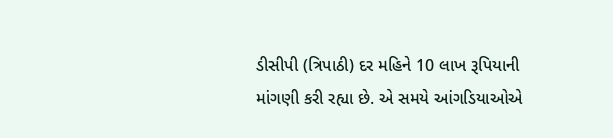ડીસીપી (ત્રિપાઠી) દર મહિને 10 લાખ રૂપિયાની માંગણી કરી રહ્યા છે. એ સમયે આંગડિયાઓએ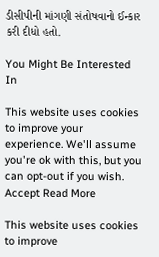ડીસીપીની માંગણી સંતોષવાનો ઈન્કાર કરી દીધો હતો.

You Might Be Interested In

This website uses cookies to improve your experience. We'll assume you're ok with this, but you can opt-out if you wish. Accept Read More

This website uses cookies to improve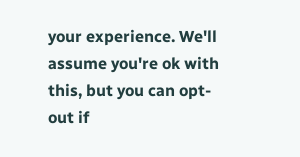your experience. We'll assume you're ok with this, but you can opt-out if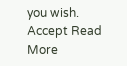you wish. Accept Read More